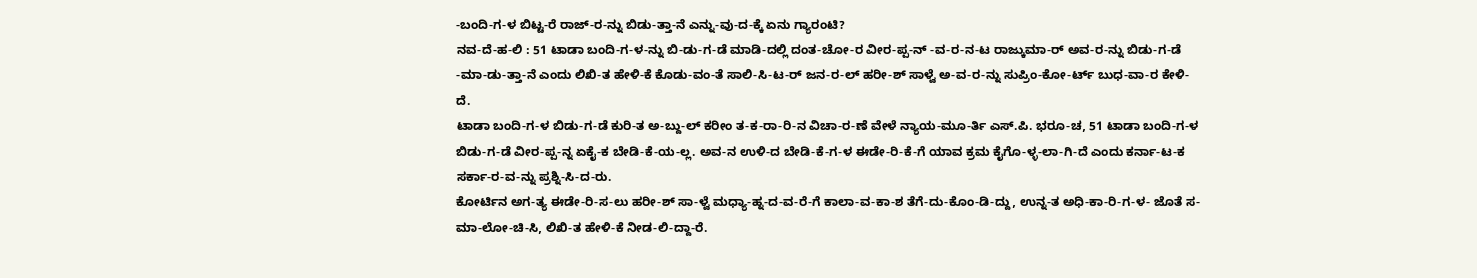-ಬಂದಿ-ಗ-ಳ ಬಿಟ್ಟ-ರೆ ರಾಜ್-ರ-ನ್ನು ಬಿಡು-ತ್ತಾ-ನೆ ಎನ್ನು-ವು-ದ-ಕ್ಕೆ ಏನು ಗ್ಯಾರಂಟಿ?
ನವ-ದೆ-ಹ-ಲಿ : 51 ಟಾಡಾ ಬಂದಿ-ಗ-ಳ-ನ್ನು ಬಿ-ಡು-ಗ-ಡೆ ಮಾಡಿ-ದಲ್ಲಿ ದಂತ-ಚೋ-ರ ವೀರ-ಪ್ಪ-ನ್ -ವ-ರ-ನ-ಟ ರಾಜ್ಕುಮಾ-ರ್ ಅವ-ರ-ನ್ನು ಬಿಡು-ಗ-ಡೆ -ಮಾ-ಡು-ತ್ತಾ-ನೆ ಎಂದು ಲಿಖಿ-ತ ಹೇಳಿ-ಕೆ ಕೊಡು-ವಂ-ತೆ ಸಾಲಿ-ಸಿ-ಟ-ರ್ ಜನ-ರ-ಲ್ ಹರೀ-ಶ್ ಸಾಳ್ವೆ ಅ-ವ-ರ-ನ್ನು ಸುಪ್ರಿಂ-ಕೋ-ರ್ಟ್ ಬುಧ-ವಾ-ರ ಕೇಳಿ-ದೆ.
ಟಾಡಾ ಬಂದಿ-ಗ-ಳ ಬಿಡು-ಗ-ಡೆ ಕುರಿ-ತ ಅ-ಬ್ದು-ಲ್ ಕರೀಂ ತ-ಕ-ರಾ-ರಿ-ನ ವಿಚಾ-ರ-ಣೆ ವೇಳೆ ನ್ಯಾಯ-ಮೂ-ರ್ತಿ ಎಸ್.ಪಿ. ಭರೂ-ಚ, 51 ಟಾಡಾ ಬಂದಿ-ಗ-ಳ ಬಿಡು-ಗ-ಡೆ ವೀರ-ಪ್ಪ-ನ್ನ ಏಕೈ-ಕ ಬೇಡಿ-ಕೆ-ಯ-ಲ್ಲ. ಅವ-ನ ಉಳಿ-ದ ಬೇಡಿ-ಕೆ-ಗ-ಳ ಈಡೇ-ರಿ-ಕೆ-ಗೆ ಯಾವ ಕ್ರಮ ಕೈಗೊ-ಳ್ಳ-ಲಾ-ಗಿ-ದೆ ಎಂದು ಕರ್ನಾ-ಟ-ಕ ಸರ್ಕಾ-ರ-ವ-ನ್ನು ಪ್ರಶ್ನಿ-ಸಿ-ದ-ರು.
ಕೋರ್ಟಿನ ಅಗ-ತ್ಯ ಈಡೇ-ರಿ-ಸ-ಲು ಹರೀ-ಶ್ ಸಾ-ಳ್ವೆ ಮಧ್ಯಾ-ಹ್ನ-ದ-ವ-ರೆ-ಗೆ ಕಾಲಾ-ವ-ಕಾ-ಶ ತೆಗೆ-ದು-ಕೊಂ-ಡಿ-ದ್ದು, ಉನ್ನ-ತ ಅಧಿ-ಕಾ-ರಿ-ಗ-ಳ- ಜೊತೆ ಸ-ಮಾ-ಲೋ-ಚಿ-ಸಿ, ಲಿಖಿ-ತ ಹೇಳಿ-ಕೆ ನೀಡ-ಲಿ-ದ್ದಾ-ರೆ.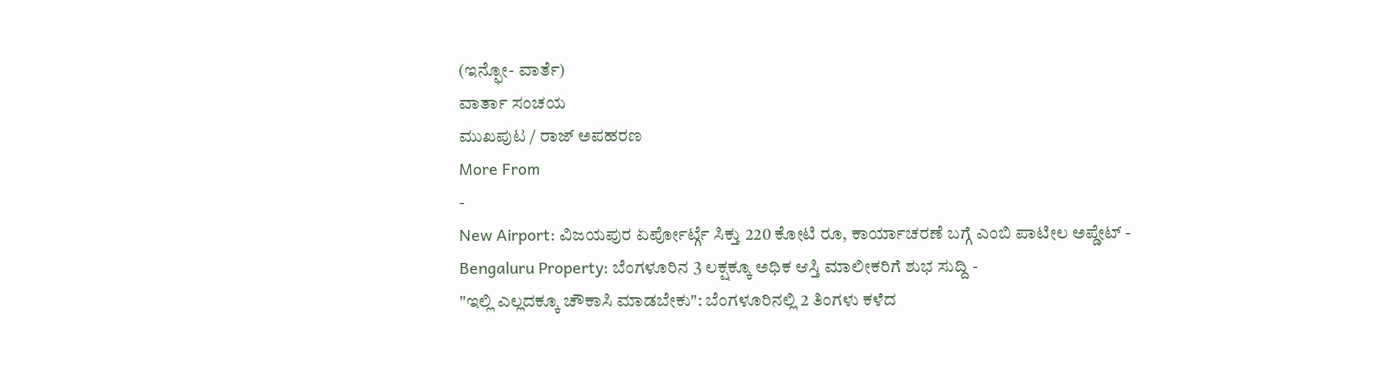(ಇನ್ಫೋ- ವಾರ್ತೆ)
ವಾರ್ತಾ ಸಂಚಯ
ಮುಖಪುಟ / ರಾಜ್ ಅಪಹರಣ
More From
-
New Airport: ವಿಜಯಪುರ ಏರ್ಪೋರ್ಟ್ಗೆ ಸಿಕ್ತು 220 ಕೋಟಿ ರೂ, ಕಾರ್ಯಾಚರಣೆ ಬಗ್ಗೆ ಎಂಬಿ ಪಾಟೀಲ ಅಪ್ಡೇಟ್ -
Bengaluru Property: ಬೆಂಗಳೂರಿನ 3 ಲಕ್ಷಕ್ಕೂ ಅಧಿಕ ಆಸ್ತಿ ಮಾಲೀಕರಿಗೆ ಶುಭ ಸುದ್ದಿ -
"ಇಲ್ಲಿ ಎಲ್ಲದಕ್ಕೂ ಚೌಕಾಸಿ ಮಾಡಬೇಕು": ಬೆಂಗಳೂರಿನಲ್ಲಿ 2 ತಿಂಗಳು ಕಳೆದ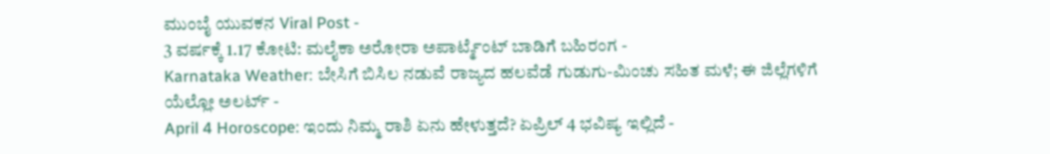ಮುಂಬೈ ಯುವಕನ Viral Post -
3 ವರ್ಷಕ್ಕೆ 1.17 ಕೋಟಿ: ಮಲೈಕಾ ಅರೋರಾ ಅಪಾರ್ಟ್ಮೆಂಟ್ ಬಾಡಿಗೆ ಬಹಿರಂಗ -
Karnataka Weather: ಬೇಸಿಗೆ ಬಿಸಿಲ ನಡುವೆ ರಾಜ್ಯದ ಹಲವೆಡೆ ಗುಡುಗು-ಮಿಂಚು ಸಹಿತ ಮಳೆ; ಈ ಜಿಲ್ಲೆಗಳಿಗೆ ಯೆಲ್ಲೋ ಅಲರ್ಟ್ -
April 4 Horoscope: ಇಂದು ನಿಮ್ಮ ರಾಶಿ ಏನು ಹೇಳುತ್ತದೆ? ಏಪ್ರಿಲ್ 4 ಭವಿಷ್ಯ ಇಲ್ಲಿದೆ -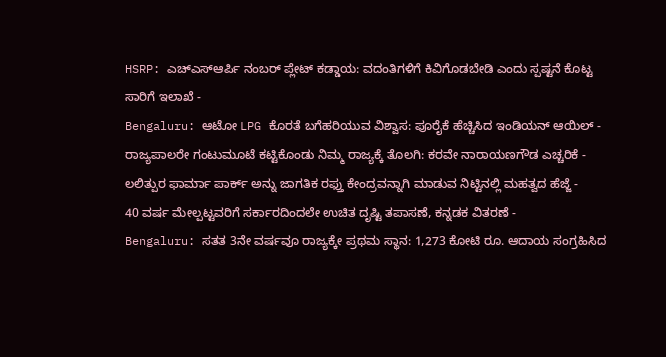HSRP: ಎಚ್ಎಸ್ಆರ್ಪಿ ನಂಬರ್ ಪ್ಲೇಟ್ ಕಡ್ಡಾಯ: ವದಂತಿಗಳಿಗೆ ಕಿವಿಗೊಡಬೇಡಿ ಎಂದು ಸ್ಪಷ್ಟನೆ ಕೊಟ್ಟ ಸಾರಿಗೆ ಇಲಾಖೆ -
Bengaluru: ಆಟೋ LPG ಕೊರತೆ ಬಗೆಹರಿಯುವ ವಿಶ್ವಾಸ: ಪೂರೈಕೆ ಹೆಚ್ಚಿಸಿದ ಇಂಡಿಯನ್ ಆಯಿಲ್ -
ರಾಜ್ಯಪಾಲರೇ ಗಂಟುಮೂಟೆ ಕಟ್ಟಿಕೊಂಡು ನಿಮ್ಮ ರಾಜ್ಯಕ್ಕೆ ತೊಲಗಿ: ಕರವೇ ನಾರಾಯಣಗೌಡ ಎಚ್ಚರಿಕೆ -
ಲಲಿತ್ಪುರ ಫಾರ್ಮಾ ಪಾರ್ಕ್ ಅನ್ನು ಜಾಗತಿಕ ರಫ್ತು ಕೇಂದ್ರವನ್ನಾಗಿ ಮಾಡುವ ನಿಟ್ಟಿನಲ್ಲಿ ಮಹತ್ವದ ಹೆಜ್ಜೆ -
40 ವರ್ಷ ಮೇಲ್ಪಟ್ಟವರಿಗೆ ಸರ್ಕಾರದಿಂದಲೇ ಉಚಿತ ದೃಷ್ಟಿ ತಪಾಸಣೆ, ಕನ್ನಡಕ ವಿತರಣೆ -
Bengaluru: ಸತತ 3ನೇ ವರ್ಷವೂ ರಾಜ್ಯಕ್ಕೇ ಪ್ರಥಮ ಸ್ಥಾನ: 1,273 ಕೋಟಿ ರೂ. ಆದಾಯ ಸಂಗ್ರಹಿಸಿದ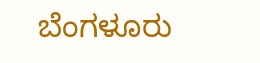ಬೆಂಗಳೂರು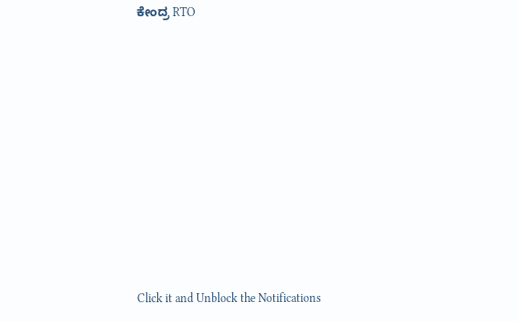ಕೇಂದ್ರ RTO












Click it and Unblock the Notifications